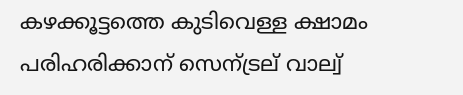കഴക്കൂട്ടത്തെ കുടിവെള്ള ക്ഷാമം പരിഹരിക്കാന് സെന്ട്രല് വാല്വ്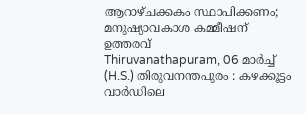ആറാഴ്ചക്കകം സ്ഥാപിക്കണം; മനുഷ്യാവകാശ കമ്മീഷന് ഉത്തരവ്
Thiruvanathapuram, 06 മാര്‍ച്ച് (H.S.) തിരുവനന്തപുരം : കഴക്കൂട്ടം വാര്‍ഡിലെ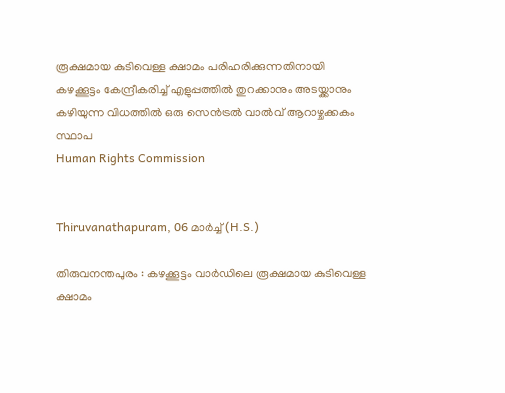രൂക്ഷമായ കുടിവെള്ള ക്ഷാമം പരിഹരിക്കുന്നതിനായി കഴക്കൂട്ടം കേന്ദ്രീകരിച്ച് എളുപ്പത്തില്‍ തുറക്കാനും അടയ്ക്കാനും കഴിയുന്ന വിധത്തില്‍ ഒരു സെന്‍ട്രല്‍ വാല്‍വ് ആറാഴ്ചക്കകം സ്ഥാപ
Human Rights Commission


Thiruvanathapuram, 06 മാര്‍ച്ച് (H.S.)

തിരുവനന്തപുരം : കഴക്കൂട്ടം വാര്‍ഡിലെ രൂക്ഷമായ കുടിവെള്ള ക്ഷാമം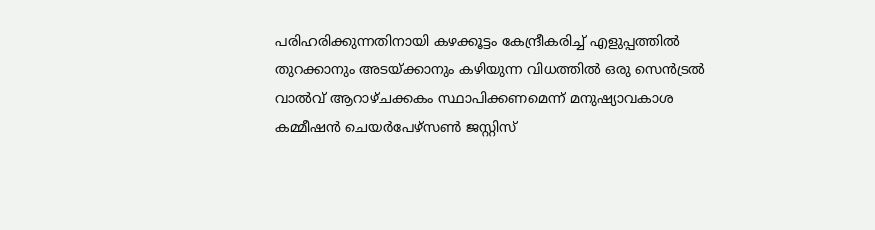പരിഹരിക്കുന്നതിനായി കഴക്കൂട്ടം കേന്ദ്രീകരിച്ച് എളുപ്പത്തില്‍ തുറക്കാനും അടയ്ക്കാനും കഴിയുന്ന വിധത്തില്‍ ഒരു സെന്‍ട്രല്‍ വാല്‍വ് ആറാഴ്ചക്കകം സ്ഥാപിക്കണമെന്ന് മനുഷ്യാവകാശ കമ്മീഷന്‍ ചെയര്‍പേഴ്‌സണ്‍ ജസ്റ്റിസ്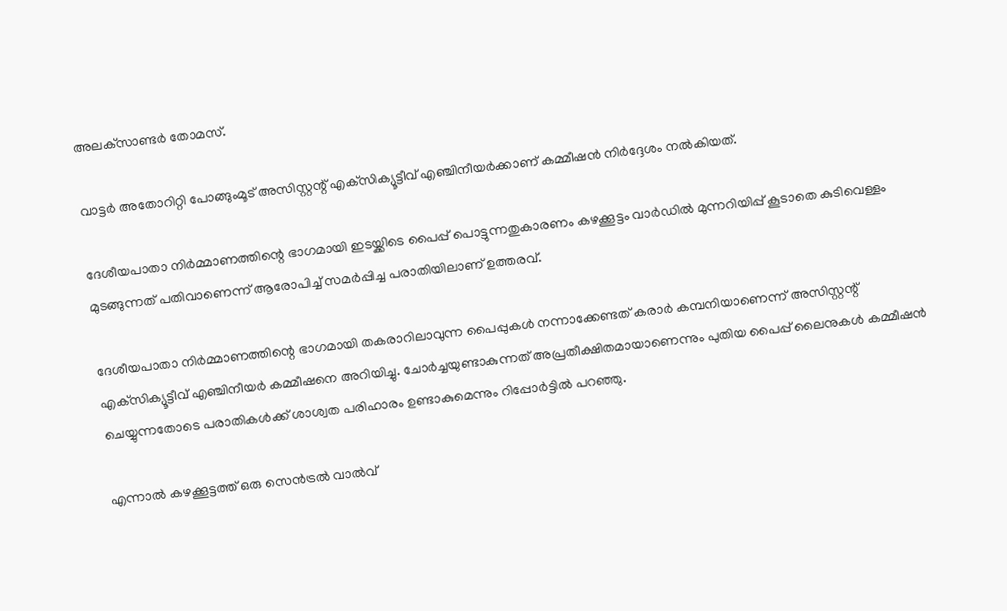അലക്‌സാണ്ടര്‍ തോമസ്.

വാട്ടര്‍ അതോറിറ്റി പോങ്ങുംമൂട് അസിസ്റ്റന്റ് എക്‌സിക്യൂട്ടീവ് എഞ്ചിനീയര്‍ക്കാണ് കമ്മീഷന്‍ നിര്‍ദ്ദേശം നല്‍കിയത്.

ദേശീയപാതാ നിര്‍മ്മാണത്തിന്റെ ഭാഗമായി ഇടയ്ക്കിടെ പൈപ്പ് പൊട്ടുന്നതുകാരണം കഴക്കൂട്ടം വാര്‍ഡില്‍ മുന്നറിയിപ്പ് കൂടാതെ കുടിവെള്ളം മുടങ്ങുന്നത് പതിവാണെന്ന് ആരോപിച്ച് സമര്‍പ്പിച്ച പരാതിയിലാണ് ഉത്തരവ്.

ദേശീയപാതാ നിര്‍മ്മാണത്തിന്റെ ഭാഗമായി തകരാറിലാവുന്ന പൈപ്പുകള്‍ നന്നാക്കേണ്ടത് കരാര്‍ കമ്പനിയാണെന്ന് അസിസ്റ്റന്റ് എക്‌സിക്യൂട്ടീവ് എഞ്ചിനീയര്‍ കമ്മീഷനെ അറിയിച്ചു. ചോര്‍ച്ചയുണ്ടാകുന്നത് അപ്രതീക്ഷിതമായാണെന്നും പുതിയ പൈപ്പ് ലൈനുകള്‍ കമ്മീഷന്‍ ചെയ്യുന്നതോടെ പരാതികള്‍ക്ക് ശാശ്വത പരിഹാരം ഉണ്ടാകുമെന്നും റിപ്പോര്‍ട്ടില്‍ പറഞ്ഞു.

എന്നാല്‍ കഴക്കൂട്ടത്ത് ഒരു സെന്‍ട്രല്‍ വാല്‍വ്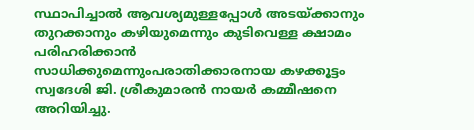സ്ഥാപിച്ചാല്‍ ആവശ്യമുള്ളപ്പോള്‍ അടയ്ക്കാനും തുറക്കാനും കഴിയുമെന്നും കുടിവെള്ള ക്ഷാമം പരിഹരിക്കാന്‍ സാധിക്കുമെന്നുംപരാതിക്കാരനായ കഴക്കൂട്ടം സ്വദേശി ജി. ശ്രീകുമാരന്‍ നായര്‍ കമ്മീഷനെ അറിയിച്ചു.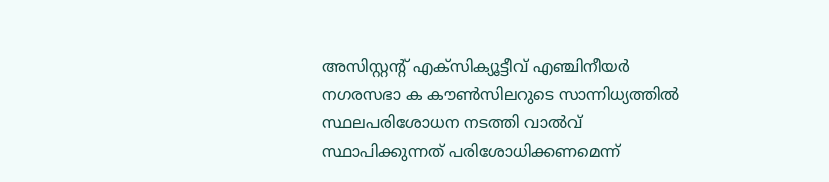അസിസ്റ്റന്റ് എക്‌സിക്യൂട്ടീവ് എഞ്ചിനീയര്‍ നഗരസഭാ ക കൗണ്‍സിലറുടെ സാന്നിധ്യത്തില്‍ സ്ഥലപരിശോധന നടത്തി വാല്‍വ് സ്ഥാപിക്കുന്നത് പരിശോധിക്കണമെന്ന്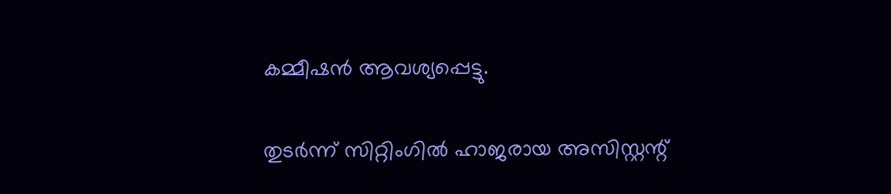കമ്മീഷന്‍ ആവശ്യപ്പെട്ടു.

തുടര്‍ന്ന് സിറ്റിംഗില്‍ ഹാജരായ അസിസ്റ്റന്റ്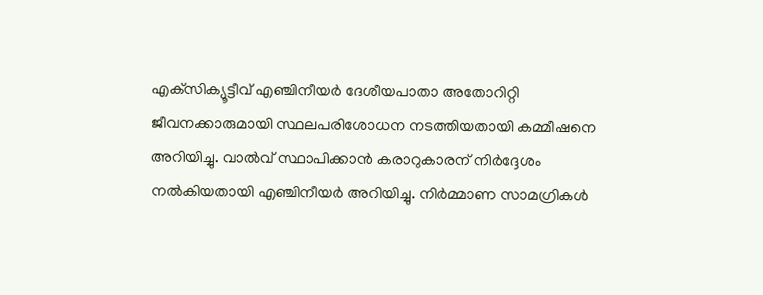എക്‌സിക്യൂട്ടീവ് എഞ്ചിനീയര്‍ ദേശീയപാതാ അതോറിറ്റി ജീവനക്കാരുമായി സ്ഥലപരിശോധന നടത്തിയതായി കമ്മീഷനെ അറിയിച്ചു. വാല്‍വ് സ്ഥാപിക്കാന്‍ കരാറുകാരന് നിര്‍ദ്ദേശം നല്‍കിയതായി എഞ്ചിനീയര്‍ അറിയിച്ചു. നിര്‍മ്മാണ സാമഗ്രികള്‍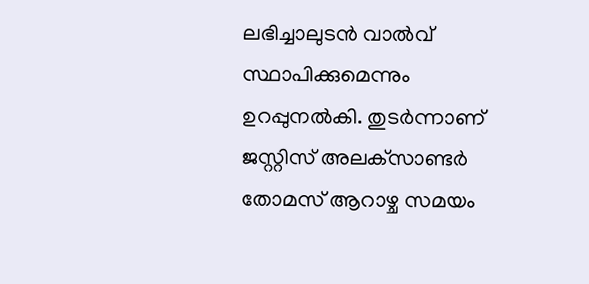ലഭിച്ചാലുടന്‍ വാല്‍വ് സ്ഥാപിക്കുമെന്നും ഉറപ്പുനല്‍കി. തുടര്‍ന്നാണ് ജസ്റ്റിസ് അലക്‌സാണ്ടര്‍ തോമസ് ആറാഴ്ച സമയം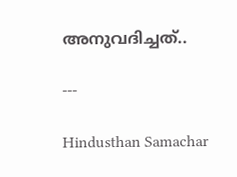അനുവദിച്ചത്..

---

Hindusthan Samachar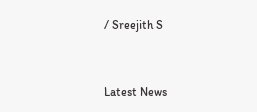/ Sreejith S


Latest News